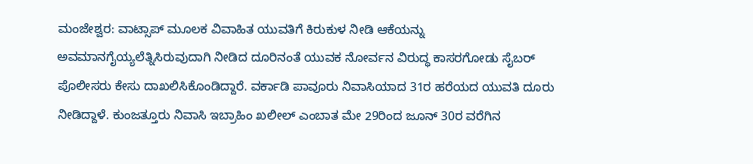ಮಂಜೇಶ್ವರ: ವಾಟ್ಸಾಪ್ ಮೂಲಕ ವಿವಾಹಿತ ಯುವತಿಗೆ ಕಿರುಕುಳ ನೀಡಿ ಆಕೆಯನ್ನು ಅವಮಾನಗೈಯ್ಯಲೆತ್ನಿಸಿರುವುದಾಗಿ ನೀಡಿದ ದೂರಿನಂತೆ ಯುವಕ ನೋರ್ವನ ವಿರುದ್ಧ ಕಾಸರಗೋಡು ಸೈಬರ್ ಪೊಲೀಸರು ಕೇಸು ದಾಖಲಿಸಿಕೊಂಡಿದ್ದಾರೆ. ವರ್ಕಾಡಿ ಪಾವೂರು ನಿವಾಸಿಯಾದ 31ರ ಹರೆಯದ ಯುವತಿ ದೂರು ನೀಡಿದ್ದಾಳೆ. ಕುಂಜತ್ತೂರು ನಿವಾಸಿ ಇಬ್ರಾಹಿಂ ಖಲೀಲ್ ಎಂಬಾತ ಮೇ 29ರಿಂದ ಜೂನ್ 30ರ ವರೆಗಿನ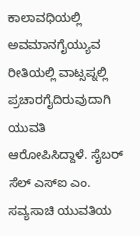ಕಾಲಾವಧಿಯಲ್ಲಿ ಅವಮಾನಗೈಯ್ಯುವ ರೀತಿಯಲ್ಲಿ ವಾಟ್ಸಪ್ನಲ್ಲಿ ಪ್ರಚಾರಗೈದಿರುವುದಾಗಿ ಯುವತಿ ಆರೋಪಿಸಿದ್ದಾಳೆ. ಸೈಬರ್ ಸೆಲ್ ಎಸ್ಐ ಎಂ. ಸವ್ಯಸಾಚಿ ಯುವತಿಯ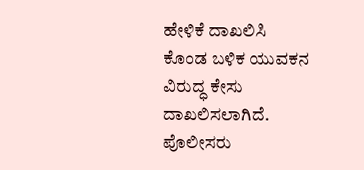ಹೇಳಿಕೆ ದಾಖಲಿಸಿ ಕೊಂಡ ಬಳಿಕ ಯುವಕನ ವಿರುದ್ಧ ಕೇಸು ದಾಖಲಿಸಲಾಗಿದೆ. ಪೊಲೀಸರು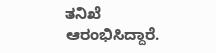ತನಿಖೆ ಆರಂಭಿಸಿದ್ದಾರೆ.